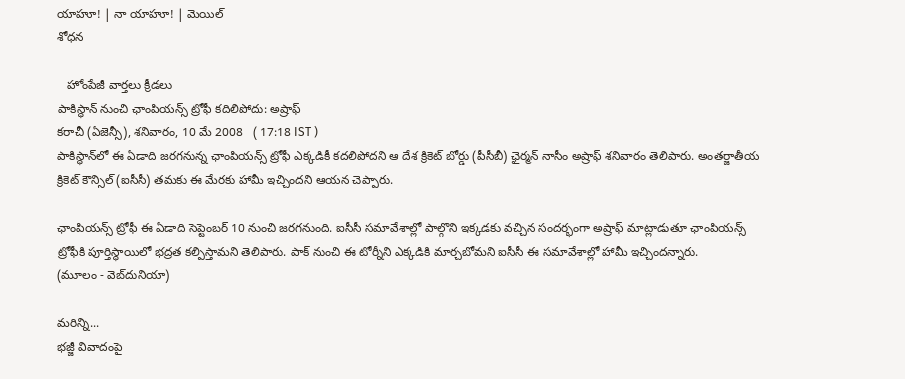యాహూ! | నా యాహూ! | మెయిల్
శోధన

   హోంపేజీ వార్తలు క్రీడలు
పాకిస్థాన్ నుంచి ఛాంపియన్స్ ట్రోఫీ కదిలిపోదు: అష్రాఫ్
కరాచీ (ఏజెన్సీ), శనివారం, 10 మే 2008   ( 17:18 IST )
పాకిస్థాన్‌లో ఈ ఏడాది జరగనున్న ఛాంపియన్స్ ట్రోఫీ ఎక్కడికీ కదలిపోదని ఆ దేశ క్రికెట్ బోర్డు (పీసీబీ) ఛైర్మన్ నాసీం అష్రాఫ్ శనివారం తెలిపారు. అంతర్జాతీయ క్రికెట్ కౌన్సిల్ (ఐసీసీ) తమకు ఈ మేరకు హామీ ఇచ్చిందని ఆయన చెప్పారు.

ఛాంపియన్స్ ట్రోఫీ ఈ ఏడాది సెప్టెంబర్ 10 నుంచి జరగనుంది. ఐసీసీ సమావేశాల్లో పాల్గొని ఇక్కడకు వచ్చిన సందర్భంగా అష్రాఫ్ మాట్లాడుతూ ఛాంపియన్స్ ట్రోఫీకి పూర్తిస్థాయిలో భద్రత కల్పిస్తామని తెలిపారు. పాక్ నుంచి ఈ టోర్నీని ఎక్కడికి మార్చబోమని ఐసీసీ ఈ సమావేశాల్లో హామీ ఇచ్చిందన్నారు.
(మూలం - వెబ్‌దునియా)

మరిన్ని...
భజ్జీ వివాదంపై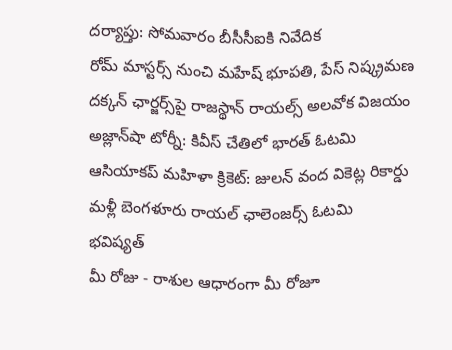దర్యాప్తు: సోమవారం బీసీసీఐకి నివేదిక
రోమ్ మాస్టర్స్ నుంచి మహేష్ భూపతి, పేస్ నిష్క్రమణ
దక్కన్ ఛార్జర్స్‌పై రాజస్థాన్ రాయల్స్ అలవోక విజయం
అజ్లాన్‌షా టోర్నీ: కివీస్ చేతిలో భారత్ ఓటమి
ఆసియాకప్ మహిళా క్రికెట్: జులన్ వంద వికెట్ల రికార్డు
మళ్లీ బెంగళూరు రాయల్ ఛాలెంజర్స్ ఓటమి
భవిష్యత్
మీ రోజు - రాశుల ఆధారంగా మీ రోజూ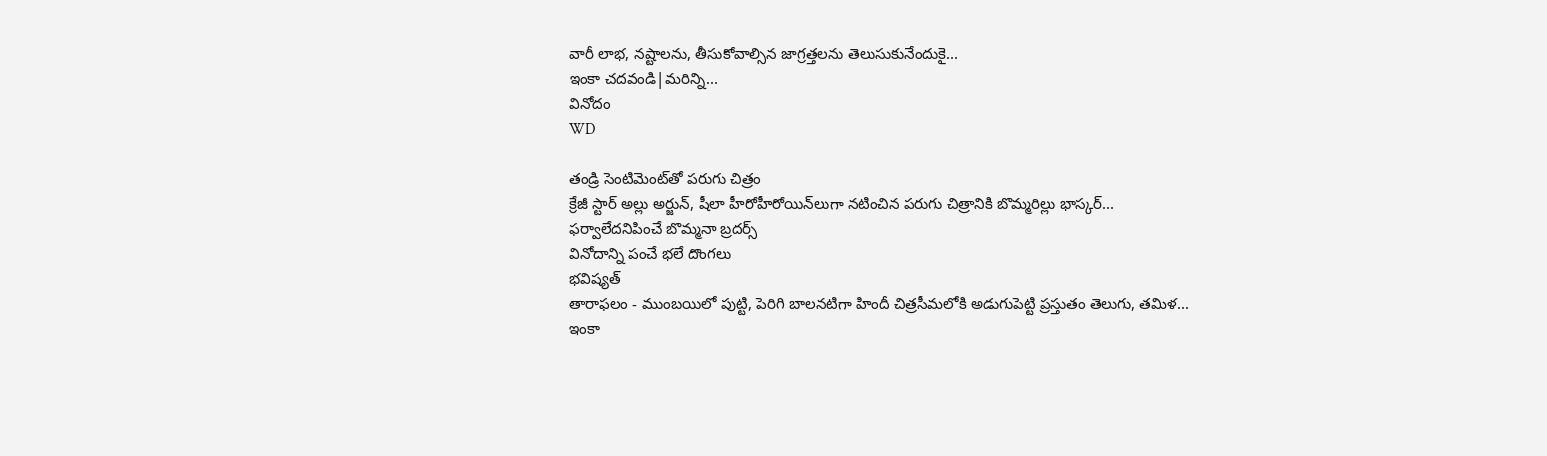వారీ లాభ, నష్టాలను, తీసుకోవాల్సిన జాగ్రత్తలను తెలుసుకునేందుకై...
ఇంకా చదవండి|మరిన్ని...
వినోదం
WD

తండ్రి సెంటిమెంట్‌తో పరుగు చిత్రం
క్రేజీ స్టార్ అల్లు అర్జున్, షీలా హీరోహీరోయిన్‌లుగా నటించిన పరుగు చిత్రానికి బొమ్మరిల్లు భాస్కర్...
ఫర్వాలేదనిపించే బొమ్మనా బ్రదర్స్
వినోదాన్ని పంచే భలే దొంగలు
భవిష్యత్
తారాఫలం - ముంబయిలో పుట్టి, పెరిగి బాలనటిగా హిందీ చిత్రసీమలోకి అడుగుపెట్టి ప్రస్తుతం తెలుగు, తమిళ...
ఇంకా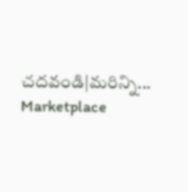చదవండి|మరిన్ని...
Marketplace